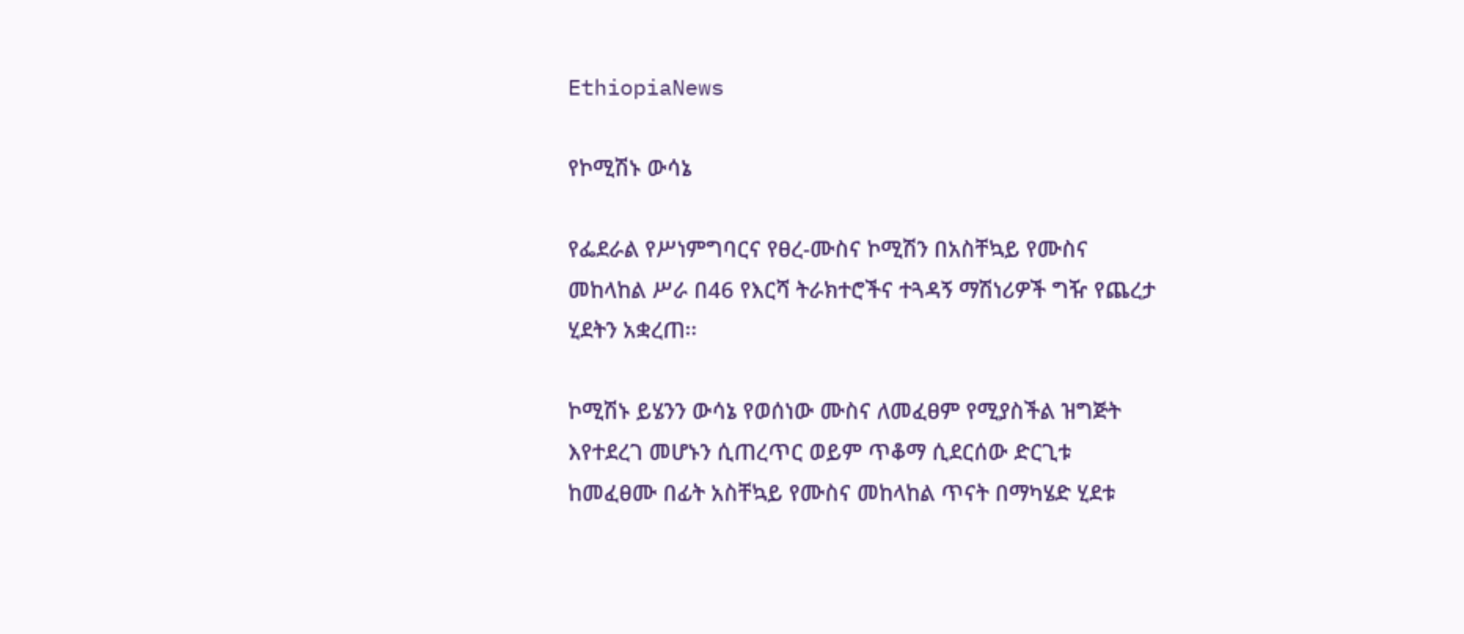EthiopiaNews

የኮሚሽኑ ውሳኔ

የፌደራል የሥነምግባርና የፀረ-ሙስና ኮሚሽን በአስቸኳይ የሙስና መከላከል ሥራ በ46 የእርሻ ትራክተሮችና ተጓዳኝ ማሽነሪዎች ግዥ የጨረታ ሂደትን አቋረጠ፡፡

ኮሚሽኑ ይሄንን ውሳኔ የወሰነው ሙስና ለመፈፀም የሚያስችል ዝግጅት እየተደረገ መሆኑን ሲጠረጥር ወይም ጥቆማ ሲደርሰው ድርጊቱ ከመፈፀሙ በፊት አስቸኳይ የሙስና መከላከል ጥናት በማካሄድ ሂደቱ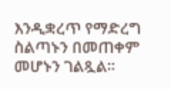እንዲቋረጥ የማድረግ ስልጣኑን በመጠቀም መሆኑን ገልጿል፡፡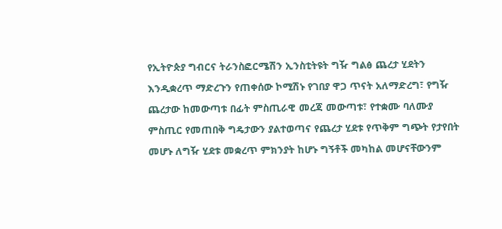የኢትዮጵያ ግብርና ትራንስፎርሜሽን ኢንስቲትዩት ግዥ ግልፅ ጨረታ ሂደትን እንዲቋረጥ ማድረጉን የጠቀሰው ኮሚሽኑ የገበያ ዋጋ ጥናት አለማድረግ፣ የግዥ ጨረታው ከመውጣቱ በፊት ምስጢራዊ መረጃ መውጣቱ፣ የተቋሙ ባለሙያ ምስጢር የመጠበቅ ግዴታውን ያልተወጣና የጨረታ ሂደቱ የጥቅም ግጭት የታየበት መሆኑ ለግዥ ሂደቱ መቋረጥ ምክንያት ከሆኑ ግኝቶች መካከል መሆናቸውንም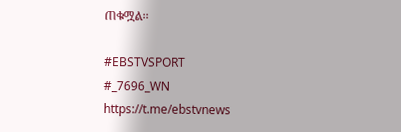ጠቁሟል፡፡

#EBSTVSPORT
#_7696_WN
https://t.me/ebstvnews